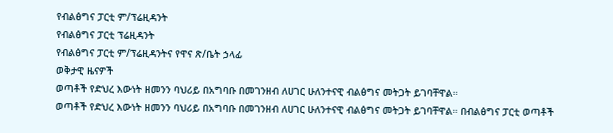የብልፅግና ፓርቲ ም/ፕሬዚዳንት
የብልፅግና ፓርቲ ፕሬዚዳንት
የብልፅግና ፓርቲ ም/ፕሬዚዳንትና የዋና ጽ/ቤት ኃላፊ
ወቅታዊ ዜናዎች
ወጣቶች የድህረ እውነት ዘመንን ባህሪይ በአግባቡ በመገንዘብ ለሀገር ሁለንተናዊ ብልፅግና መትጋት ይገባቸዋል።
ወጣቶች የድህረ እውነት ዘመንን ባህሪይ በአግባቡ በመገንዘብ ለሀገር ሁለንተናዊ ብልፅግና መትጋት ይገባቸዋል። በብልፅግና ፓርቲ ወጣቶች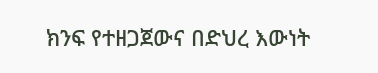ክንፍ የተዘጋጀውና በድህረ እውነት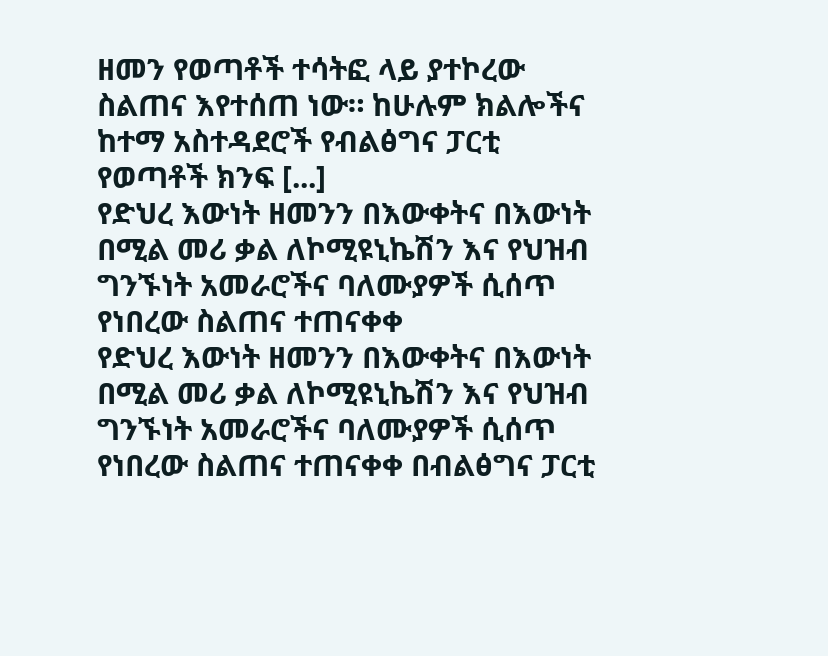ዘመን የወጣቶች ተሳትፎ ላይ ያተኮረው ስልጠና እየተሰጠ ነው። ከሁሉም ክልሎችና ከተማ አስተዳደሮች የብልፅግና ፓርቲ የወጣቶች ክንፍ [...]
የድህረ እውነት ዘመንን በእውቀትና በእውነት በሚል መሪ ቃል ለኮሚዩኒኬሽን እና የህዝብ ግንኙነት አመራሮችና ባለሙያዎች ሲሰጥ የነበረው ስልጠና ተጠናቀቀ
የድህረ እውነት ዘመንን በእውቀትና በእውነት በሚል መሪ ቃል ለኮሚዩኒኬሽን እና የህዝብ ግንኙነት አመራሮችና ባለሙያዎች ሲሰጥ የነበረው ስልጠና ተጠናቀቀ በብልፅግና ፓርቲ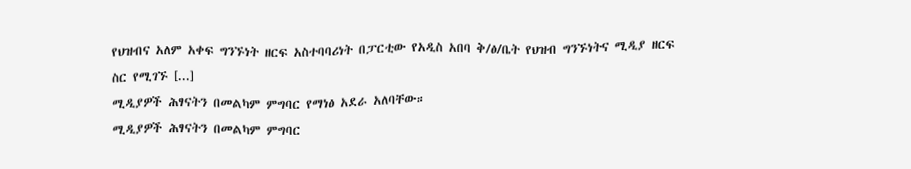የህዝብና አለም አቀፍ ግንኙነት ዘርፍ አስተባባሪነት በፓርቲው የአዲስ አበባ ቅ/ፅ/ቤት የህዝብ ግንኙነትና ሚዲያ ዘርፍ ስር የሚገኙ [...]
ሚዲያዎች ሕፃናትን በመልካም ምግባር የማነፅ አደራ አለባቸው።
ሚዲያዎች ሕፃናትን በመልካም ምግባር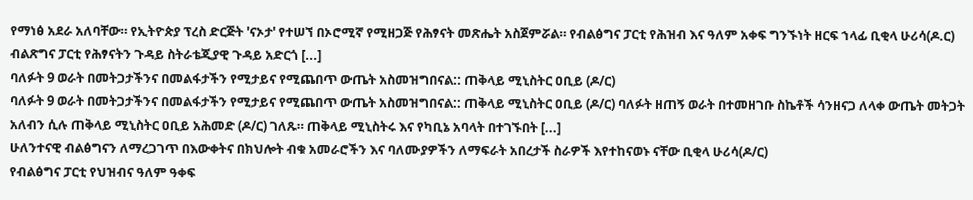የማነፅ አደራ አለባቸው። የኢትዮጵያ ፕረስ ድርጅት 'ናኦታ' የተሠኘ በኦሮሚኛ የሚዘጋጅ የሕፃናት መጽሔት አስጀምሯል። የብልፅግና ፓርቲ የሕዝብ እና ዓለም አቀፍ ግንኙነት ዘርፍ ኀላፊ ቢቂላ ሁሪሳ(ዶ.ር) ብልጽግና ፓርቲ የሕፃናትን ጉዳይ ስትራቴጂያዊ ጉዳይ አድርጎ [...]
ባለፉት 9 ወራት በመትጋታችንና በመልፋታችን የሚታይና የሚጨበጥ ውጤት አስመዝግበናል:: ጠቅላይ ሚኒስትር ዐቢይ (ዶ/ር)
ባለፉት 9 ወራት በመትጋታችንና በመልፋታችን የሚታይና የሚጨበጥ ውጤት አስመዝግበናል:: ጠቅላይ ሚኒስትር ዐቢይ (ዶ/ር) ባለፉት ዘጠኝ ወራት በተመዘገቡ ስኬቶች ሳንዘናጋ ለላቀ ውጤት መትጋት አለብን ሲሉ ጠቅላይ ሚኒስትር ዐቢይ አሕመድ (ዶ/ር) ገለጹ። ጠቅላይ ሚኒስትሩ እና የካቢኔ አባላት በተገኙበት [...]
ሁለንተናዊ ብልፅግናን ለማረጋገጥ በእውቀትና በክህሎት ብቁ አመራሮችን እና ባለሙያዎችን ለማፍራት አበረታች ስራዎች እየተከናወኑ ናቸው ቢቂላ ሁሪሳ(ዶ/ር)
የብልፅግና ፓርቲ የህዝብና ዓለም ዓቀፍ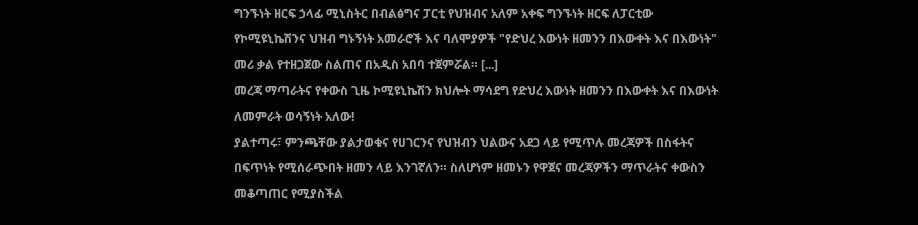ግንኙነት ዘርፍ ኃላፊ ሚኒስትር በብልፅግና ፓርቲ የህዝብና አለም አቀፍ ግንኙነት ዘርፍ ለፓርቲው የኮሚዩኒኬሽንና ህዝብ ግኑኝነት አመራሮች እና ባለሞያዎች "የድህረ እውነት ዘመንን በእውቀት እና በእውነት" መሪ ቃል የተዘጋጀው ስልጠና በአዲስ አበባ ተጀምሯል። [...]
መረጃ ማጣራትና የቀውስ ጊዜ ኮሚዩኒኬሽን ክህሎት ማሳደግ የድህረ እውነት ዘመንን በእውቀት እና በእውነት ለመምራት ወሳኝነት አለው!
ያልተጣሩ፣ ምንጫቸው ያልታወቁና የሀገርንና የህዝብን ህልውና አደጋ ላይ የሚጥሉ መረጃዎች በስፋትና በፍጥነት የሚሰራጭበት ዘመን ላይ እንገኛለን። ስለሆነም ዘመኑን የዋጀና መረጃዎችን ማጥራትና ቀውስን መቆጣጠር የሚያስችል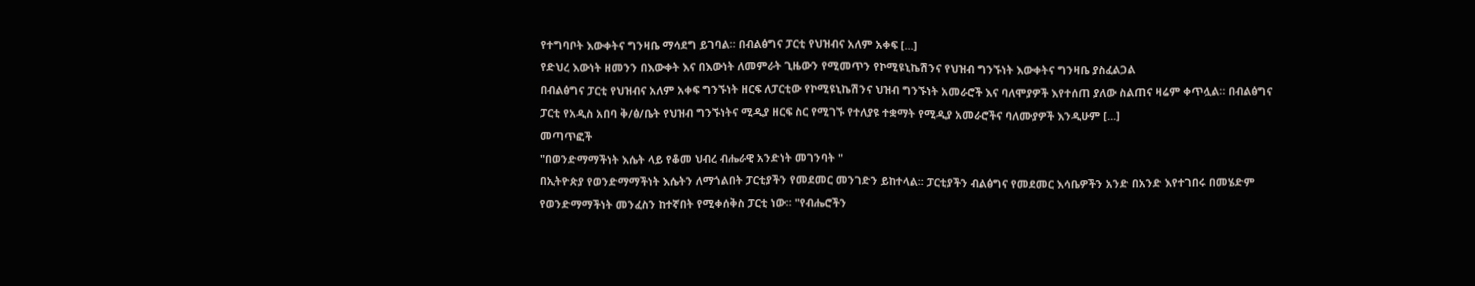የተግባቦት እውቀትና ግንዛቤ ማሳደግ ይገባል። በብልፅግና ፓርቲ የህዝብና አለም አቀፍ [...]
የድህረ እውነት ዘመንን በእውቀት እና በእውነት ለመምራት ጊዜውን የሚመጥን የኮሚዩኒኬሽንና የህዝብ ግንኙነት እውቀትና ግንዛቤ ያስፈልጋል
በብልፅግና ፓርቲ የህዝብና አለም አቀፍ ግንኙነት ዘርፍ ለፓርቲው የኮሚዩኒኬሽንና ህዝብ ግንኙነት አመራሮች እና ባለሞያዎች እየተሰጠ ያለው ስልጠና ዛሬም ቀጥሏል። በብልፅግና ፓርቲ የአዲስ አበባ ቅ/ፅ/ቤት የህዝብ ግንኙነትና ሚዲያ ዘርፍ ስር የሚገኙ የተለያዩ ተቋማት የሚዲያ አመራሮችና ባለሙያዎች እንዲሁም [...]
መጣጥፎች
"በወንድማማችነት እሴት ላይ የቆመ ህብረ ብሔራዊ አንድነት መገንባት "
በኢትዮጵያ የወንድማማችነት እሴትን ለማጎልበት ፓርቲያችን የመደመር መንገድን ይከተላል፡፡ ፓርቲያችን ብልፅግና የመደመር እሳቤዎችን አንድ በአንድ እየተገበሩ በመሄድም የወንድማማችነት መንፈስን ከተኛበት የሚቀሰቅስ ፓርቲ ነው። "የብሔሮችን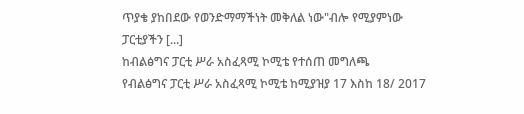ጥያቄ ያከበደው የወንድማማችነት መቅለል ነው"ብሎ የሚያምነው ፓርቲያችን [...]
ከብልፅግና ፓርቲ ሥራ አስፈጻሚ ኮሚቴ የተሰጠ መግለጫ
የብልፅግና ፓርቲ ሥራ አስፈጻሚ ኮሚቴ ከሚያዝያ 17 እስከ 18/ 2017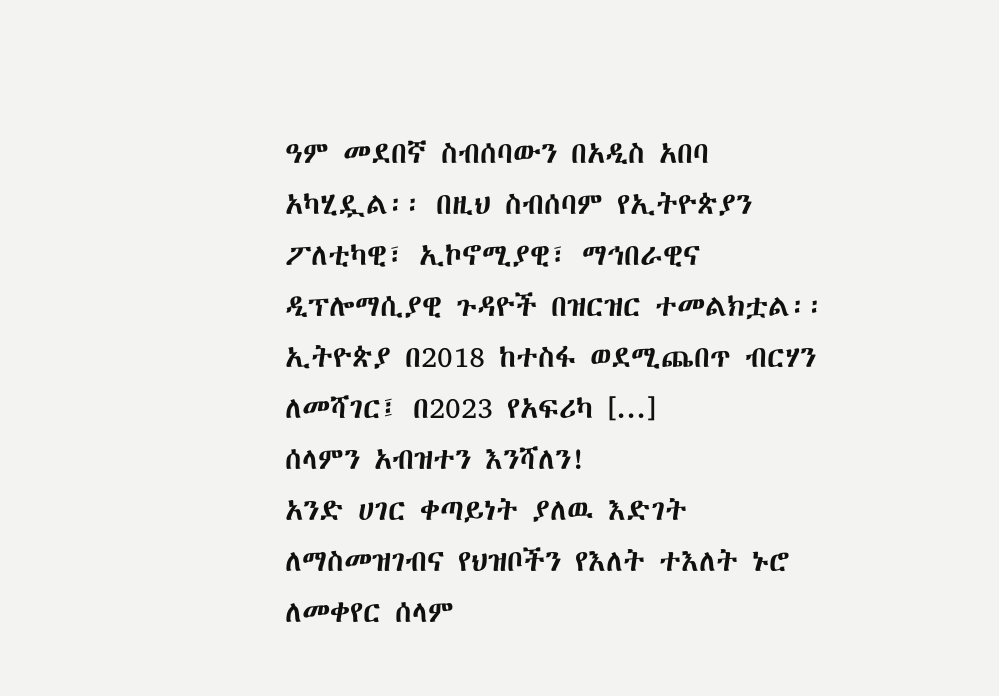ዓም መደበኛ ስብሰባውን በአዲስ አበባ አካሂዷል፡፡ በዚህ ስብሰባም የኢትዮጵያን ፖለቲካዊ፣ ኢኮኖሚያዊ፣ ማኅበራዊና ዲፕሎማሲያዊ ጉዳዮች በዝርዝር ተመልክቷል፡፡ ኢትዮጵያ በ2018 ከተስፋ ወደሚጨበጥ ብርሃን ለመሻገር፤ በ2023 የአፍሪካ [...]
ሰላምን አብዝተን እንሻለን!
አንድ ሀገር ቀጣይነት ያለዉ እድገት ለማስመዝገብና የህዝቦችን የእለት ተእለት ኑሮ ለመቀየር ሰላም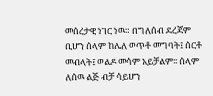መሰረታዊ ነገር ነዉ። በግለሰብ ደረጃም ቢሆን ሰላም ከሌለ ወጥቶ መግባት፤ ሰርቶ መብላት፤ ወልዶ መሳም አይቻልም፡፡ ሰላም ለሰዉ ልጅ ብቻ ሳይሆን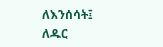ለእንሰሳት፤ ለዱር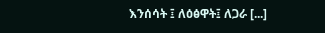እንሰሳት ፤ ለዕፅዋት፤ ለጋራ [...]